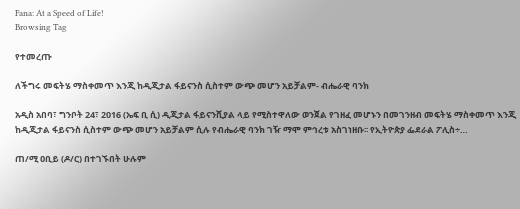Fana: At a Speed of Life!
Browsing Tag

የተመረጡ

ለችግሩ መፍትሄ ማስቀመጥ እንጂ ከዲጂታል ፋይናንስ ሲስተም ውጭ መሆን አይቻልም- ብሔራዊ ባንክ

አዲስ አበባ፣ ግንቦት 24፣ 2016 (ኤፍ ቢ ሲ) ዲጂታል ፋይናንሺያል ላይ የሚስተዋለው ወንጀል የገዘፈ መሆኑን በመገንዘብ መፍትሄ ማስቀመጥ እንጂ ከዲጂታል ፋይናንስ ሲስተም ውጭ መሆን አይቻልም ሲሉ የብሔራዊ ባንክ ገዥ ማሞ ምኅረቱ አስገነዘቡ፡፡ የኢትዮጵያ ፌደራል ፖሊስ÷…

ጠ/ሚ ዐቢይ (ዶ/ር) በተገኙበት ሁሉም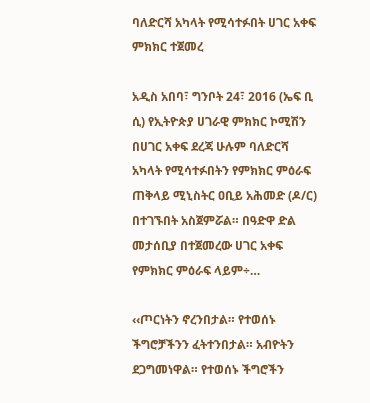ባለድርሻ አካላት የሚሳተፉበት ሀገር አቀፍ ምክክር ተጀመረ

አዲስ አበባ፣ ግንቦት 24፣ 2016 (ኤፍ ቢ ሲ) የኢትዮጵያ ሀገራዊ ምክክር ኮሚሽን በሀገር አቀፍ ደረጃ ሁሉም ባለድርሻ አካላት የሚሳተፉበትን የምክክር ምዕራፍ ጠቅላይ ሚኒስትር ዐቢይ አሕመድ (ዶ/ር) በተገኙበት አስጀምሯል። በዓድዋ ድል መታሰቢያ በተጀመረው ሀገር አቀፍ የምክክር ምዕራፍ ላይም÷…

‹‹ጦርነትን ኖረንበታል። የተወሰኑ ችግሮቻችንን ፈትተንበታል። አብዮትን ደጋግመነዋል። የተወሰኑ ችግሮችን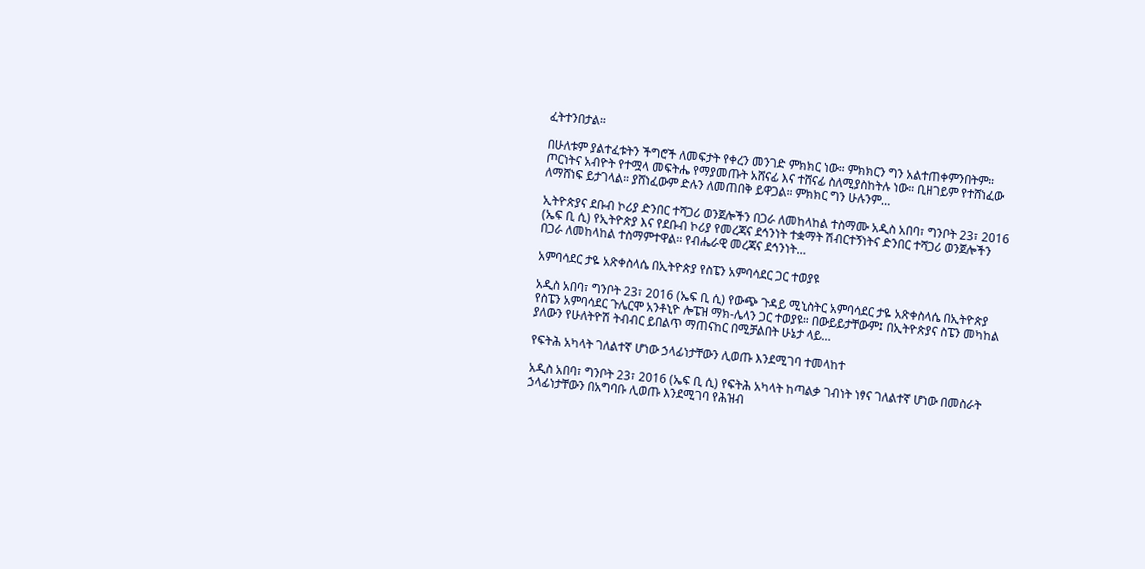ፈትተንበታል።

በሁለቱም ያልተፈቱትን ችግሮች ለመፍታት የቀረን መንገድ ምክክር ነው። ምክክርን ግን አልተጠቀምንበትም። ጦርነትና አብዮት የተሟላ መፍትሔ የማያመጡት አሸናፊ እና ተሸናፊ ስለሚያስከትሉ ነው። ቢዘገይም የተሸነፈው ለማሸነፍ ይታገላል። ያሸነፈውም ድሉን ለመጠበቅ ይዋጋል። ምክክር ግን ሁሉንም…

ኢትዮጵያና ደቡብ ኮሪያ ድንበር ተሻጋሪ ወንጀሎችን በጋራ ለመከላከል ተስማሙ አዲስ አበባ፣ ግንቦት 23፣ 2016 (ኤፍ ቢ ሲ) የኢትዮጵያ እና የደቡብ ኮሪያ የመረጃና ደኅንነት ተቋማት ሽብርተኝነትና ድንበር ተሻጋሪ ወንጀሎችን በጋራ ለመከላከል ተስማምተዋል፡፡ የብሔራዊ መረጃና ደኅንነት…

አምባሳደር ታዬ አጽቀስላሴ በኢትዮጵያ የስፔን አምባሳደር ጋር ተወያዩ

አዲስ አበባ፣ ግንቦት 23፣ 2016 (ኤፍ ቢ ሲ) የውጭ ጉዳይ ሚኒስትር አምባሳደር ታዬ አጽቀስላሴ በኢትዮጵያ የስፔን አምባሳደር ጉሌርሞ አንቶኒዮ ሎፔዝ ማክ-ሌላን ጋር ተወያዩ። በውይይታቸውም፤ በኢትዮጵያና ስፔን መካከል ያለውን የሁለትዮሽ ትብብር ይበልጥ ማጠናከር በሚቻልበት ሁኔታ ላይ…

የፍትሕ አካላት ገለልተኛ ሆነው ኃላፊነታቸውን ሊወጡ እንደሚገባ ተመላከተ

አዲስ አበባ፣ ግንቦት 23፣ 2016 (ኤፍ ቢ ሲ) የፍትሕ አካላት ከጣልቃ ገብነት ነፃና ገለልተኛ ሆነው በመስራት ኃላፊነታቸውን በአግባቡ ሊወጡ እንደሚገባ የሕዝብ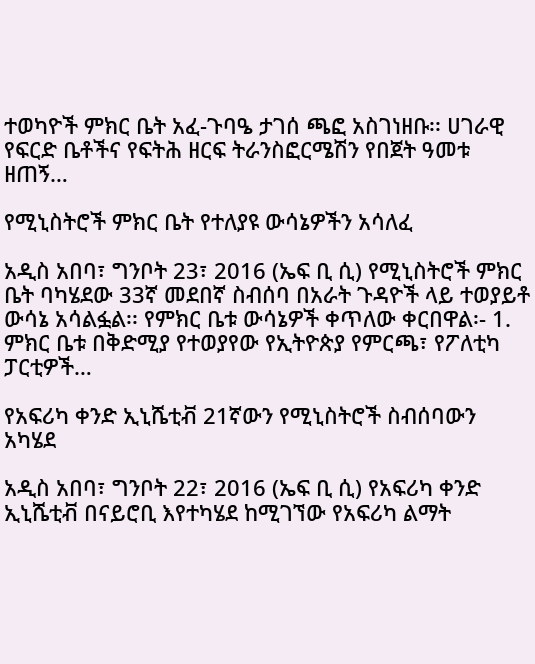ተወካዮች ምክር ቤት አፈ-ጉባዔ ታገሰ ጫፎ አስገነዘቡ፡፡ ሀገራዊ የፍርድ ቤቶችና የፍትሕ ዘርፍ ትራንስፎርሜሽን የበጀት ዓመቱ ዘጠኝ…

የሚኒስትሮች ምክር ቤት የተለያዩ ውሳኔዎችን አሳለፈ

አዲስ አበባ፣ ግንቦት 23፣ 2016 (ኤፍ ቢ ሲ) የሚኒስትሮች ምክር ቤት ባካሄደው 33ኛ መደበኛ ስብሰባ በአራት ጉዳዮች ላይ ተወያይቶ ውሳኔ አሳልፏል፡፡ የምክር ቤቱ ውሳኔዎች ቀጥለው ቀርበዋል፡- 1. ምክር ቤቱ በቅድሚያ የተወያየው የኢትዮጵያ የምርጫ፣ የፖለቲካ ፓርቲዎች…

የአፍሪካ ቀንድ ኢኒሼቲቭ 21ኛውን የሚኒስትሮች ስብሰባውን አካሄደ

አዲስ አበባ፣ ግንቦት 22፣ 2016 (ኤፍ ቢ ሲ) የአፍሪካ ቀንድ ኢኒሼቲቭ በናይሮቢ እየተካሄደ ከሚገኘው የአፍሪካ ልማት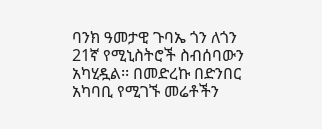ባንክ ዓመታዊ ጉባኤ ጎን ለጎን 21ኛ የሚኒስትሮች ስብሰባውን አካሂዷል፡፡ በመድረኩ በድንበር አካባቢ የሚገኙ መሬቶችን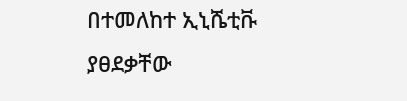በተመለከተ ኢኒሼቲቩ ያፀደቃቸው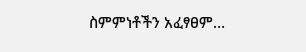ስምምነቶችን አፈፃፀም…